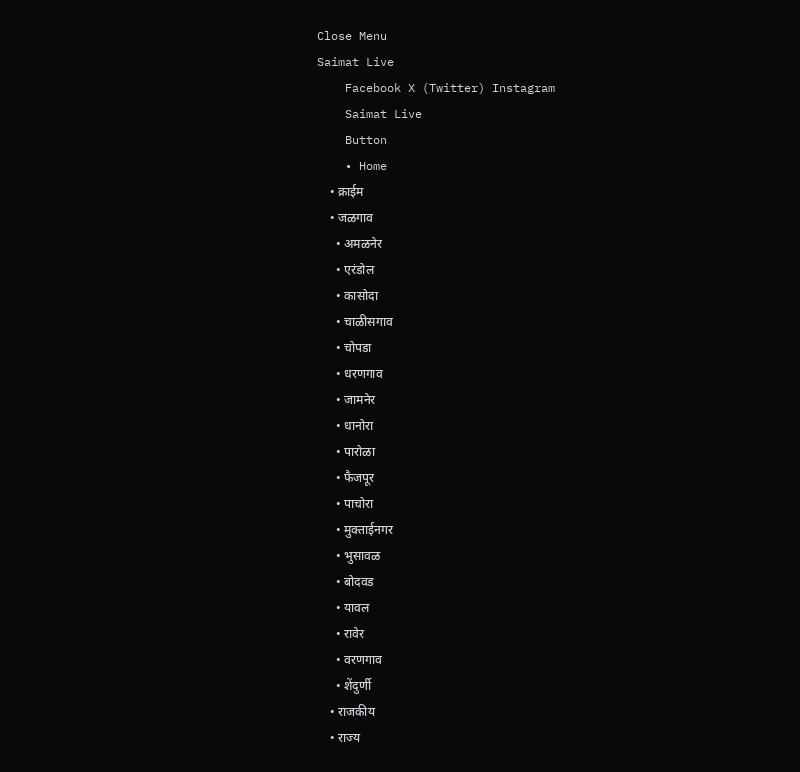Close Menu
Saimat Live
    Facebook X (Twitter) Instagram
    Saimat Live
    Button
    • Home
    • क्राईम
    • जळगाव
      • अमळनेर
      • एरंडोल
      • कासोदा
      • चाळीसगाव
      • चोपडा
      • धरणगाव
      • जामनेर
      • धानोरा
      • पारोळा
      • फैजपूर
      • पाचोरा
      • मुक्ताईनगर
      • भुसावळ
      • बोदवड
      • यावल
      • रावेर
      • वरणगाव
      • शेंदुर्णी
    • राजकीय
    • राज्य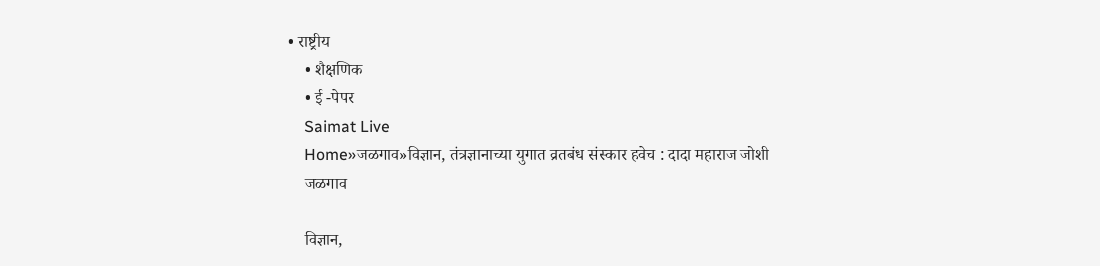• राष्ट्रीय
    • शैक्षणिक
    • ई -पेपर
    Saimat Live
    Home»जळगाव»विज्ञान, तंत्रज्ञानाच्या युगात व्रतबंध संस्कार हवेच : दादा महाराज जोशी
    जळगाव

    विज्ञान,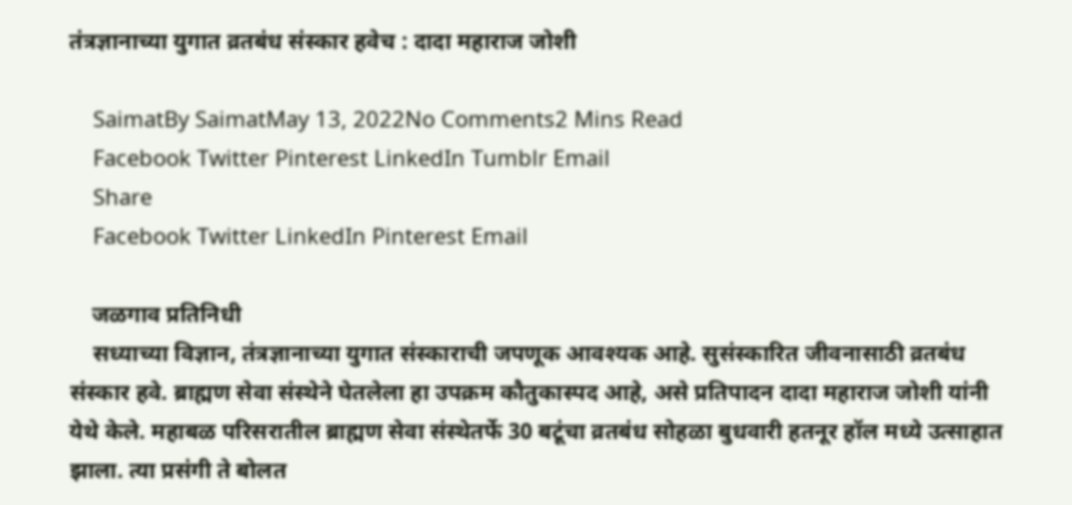तंत्रज्ञानाच्या युगात व्रतबंध संस्कार हवेच : दादा महाराज जोशी

    SaimatBy SaimatMay 13, 2022No Comments2 Mins Read
    Facebook Twitter Pinterest LinkedIn Tumblr Email
    Share
    Facebook Twitter LinkedIn Pinterest Email

    जळगाव प्रतिनिधी
    सध्याच्या विज्ञान, तंत्रज्ञानाच्या युगात संस्काराची जपणूक आवश्‍यक आहे. सुसंस्कारित जीवनासाठी व्रतबंध संस्कार हवे. ब्राह्मण सेवा संस्थेने घेतलेला हा उपक्रम कौतुकास्पद आहे, असे प्रतिपादन दादा महाराज जोशी यांनी येथे केले. महाबळ परिसरातील ब्राह्मण सेवा संस्थेतर्फे 30 बटूंचा व्रतबंध सोहळा बुधवारी हतनूर हॉल मध्ये उत्साहात झाला. त्या प्रसंगी ते बोलत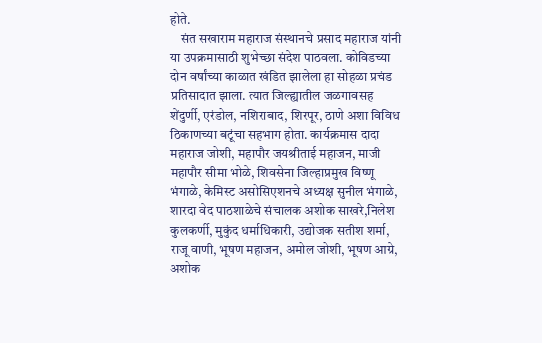होते.
    संत सखाराम महाराज संस्थानचे प्रसाद महाराज यांनी या उपक्रमासाठी शुभेच्छा संदेश पाठवला. कोविडच्या दोन वर्षांच्या काळात खंडित झालेला हा सोहळा प्रचंड प्रतिसादात झाला. त्यात जिल्ह्यातील जळगावसह शेंदुर्णी, एरंडोल, नशिराबाद, शिरपूर, ठाणे अशा विविध ठिकाणच्या बटूंचा सहभाग होता. कार्यक्रमास दादा महाराज जोशी, महापौर जयश्रीताई महाजन, माजी महापौर सीमा भोळे, शिवसेना जिल्हाप्रमुख विष्णू भंगाळे, केमिस्ट असोसिएशनचे अध्यक्ष सुनील भंगाळे, शारदा वेद पाठशाळेचे संचालक अशोक साखरे,निलेश कुलकर्णी, मुकुंद धर्माधिकारी, उद्योजक सतीश शर्मा, राजू वाणी, भूषण महाजन, अमोल जोशी, भूषण आग्रे, अशोक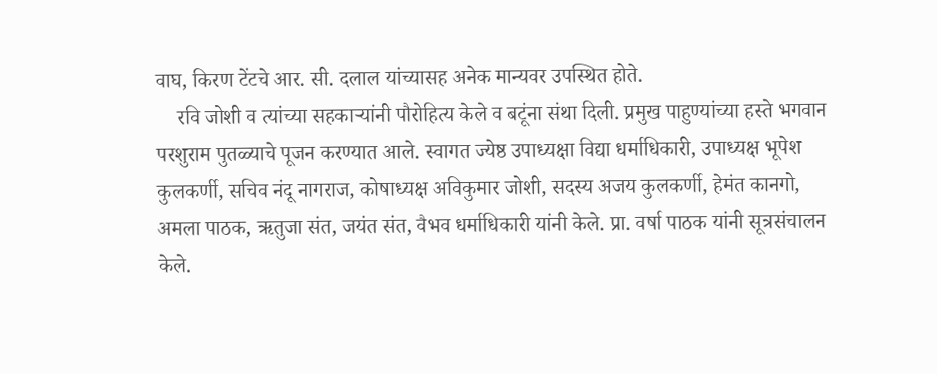वाघ, किरण टेंटचे आर. सी. दलाल यांच्यासह अनेक मान्यवर उपस्थित होते.
    रवि जोशी व त्यांच्या सहकाऱ्यांनी पौरोहित्य केले व बटूंना संथा दिली. प्रमुख पाहुण्यांच्या हस्ते भगवान परशुराम पुतळ्याचे पूजन करण्यात आले. स्वागत ज्येष्ठ उपाध्यक्षा विद्या धर्माधिकारी, उपाध्यक्ष भूपेश कुलकर्णी, सचिव नंदू नागराज, कोषाध्यक्ष अविकुमार जोशी, सदस्य अजय कुलकर्णी, हेमंत कानगो, अमला पाठक, ऋतुजा संत, जयंत संत, वैभव धर्माधिकारी यांनी केले. प्रा. वर्षा पाठक यांनी सूत्रसंचालन केले.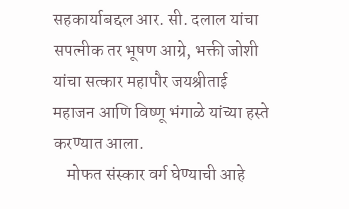सहकार्याबद्दल आर. सी. दलाल यांचा सपत्नीक तर भूषण आग्रे, भक्ती जोशी यांचा सत्कार महापौर जयश्रीताई महाजन आणि विष्णू भंगाळे यांच्या हस्ते करण्यात आला.
    मोफत संस्कार वर्ग घेण्याची आहे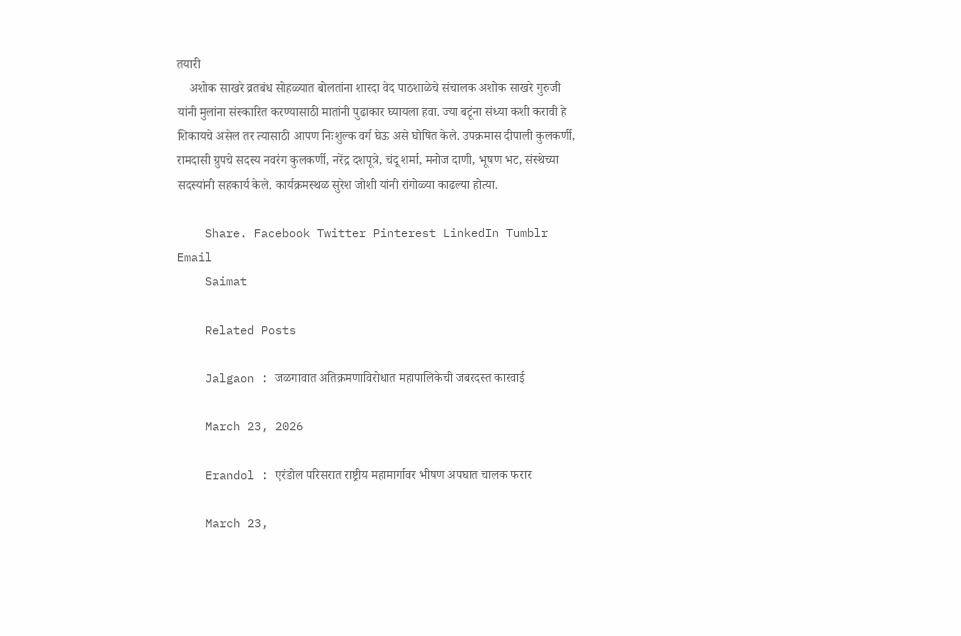तयारी
    अशोक साखरे व्रतबंध सोहळ्यात बोलतांना शारदा वेद पाठशाळेचे संचालक अशोक साखरे गुरुजी यांनी मुलांना संस्कारित करण्यासाठी मातांनी पुढाकार घ्यायला हवा. ज्या बटूंना संध्या कशी करावी हे शिकायचे असेल तर त्यासाठी आपण निःशुल्क वर्ग घेऊ असे घोषित केले. उपक्रमास दीपाली कुलकर्णी, रामदासी ग्रुपचे सदस्य नवरंग कुलकर्णी, नरेंद्र दशपूत्रे, चंदू शर्मा, मनोज दाणी, भूषण भट, संस्थेच्या सदस्यांनी सहकार्य केले. कार्यक्रमस्थळ सुरेश जोशी यांनी रांगोळ्या काढल्या होत्या.

    Share. Facebook Twitter Pinterest LinkedIn Tumblr Email
    Saimat

    Related Posts

    Jalgaon : जळगावात अतिक्रमणाविरोधात महापालिकेची जबरदस्त कारवाई

    March 23, 2026

    Erandol : एरंडोल परिसरात राष्ट्रीय महामार्गावर भीषण अपघात चालक फरार

    March 23,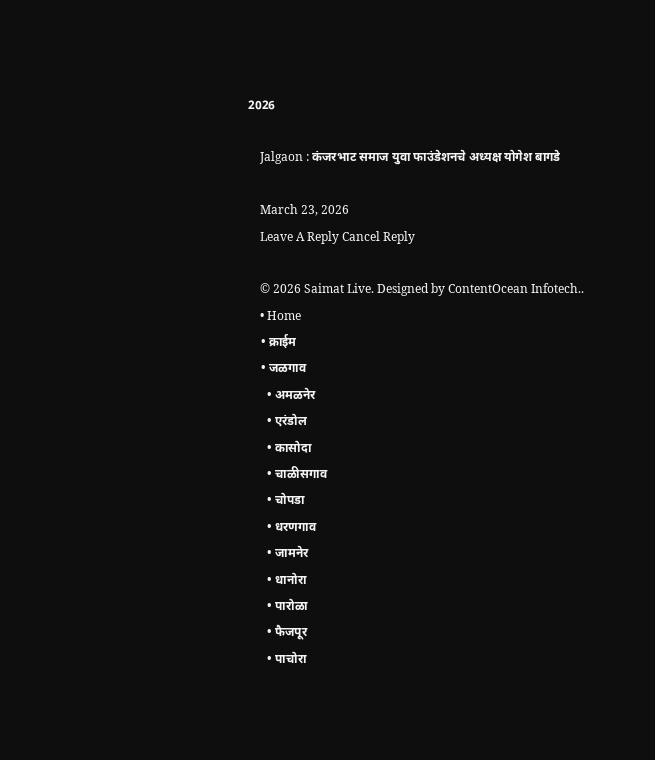2026

    Jalgaon : कंजरभाट समाज युवा फाउंडेशनचे अध्यक्ष योगेश बागडे

    March 23, 2026
    Leave A Reply Cancel Reply

    © 2026 Saimat Live. Designed by ContentOcean Infotech..
    • Home
    • क्राईम
    • जळगाव
      • अमळनेर
      • एरंडोल
      • कासोदा
      • चाळीसगाव
      • चोपडा
      • धरणगाव
      • जामनेर
      • धानोरा
      • पारोळा
      • फैजपूर
      • पाचोरा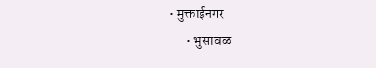• मुक्ताईनगर
      • भुसावळ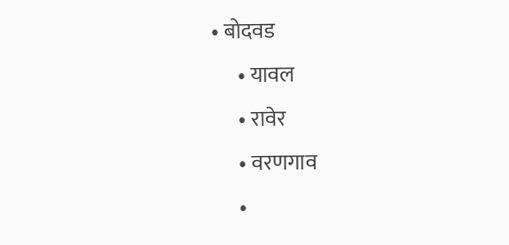• बोदवड
      • यावल
      • रावेर
      • वरणगाव
      •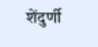शेंदुर्णी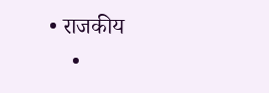• राजकीय
    •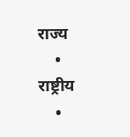राज्य
    • राष्ट्रीय
    •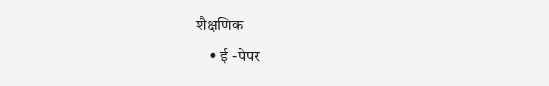शैक्षणिक
    • ई -पेपर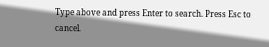Type above and press Enter to search. Press Esc to cancel.